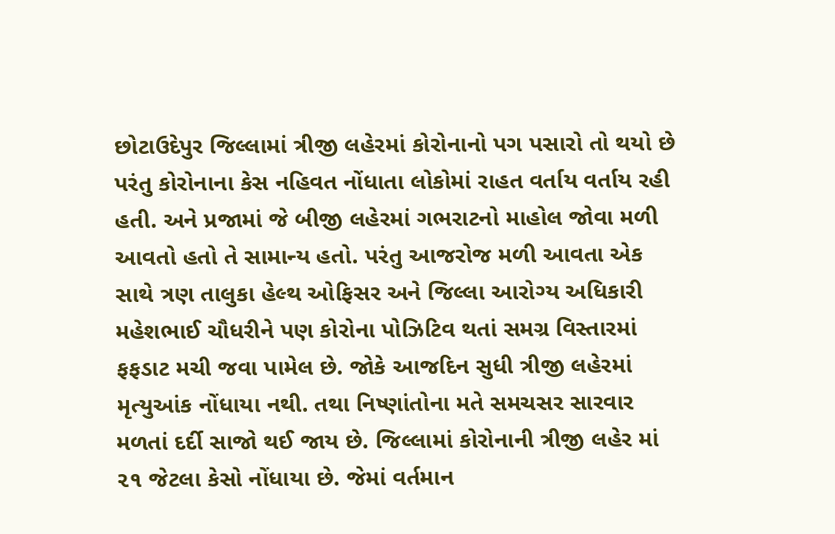છોટાઉદેપુર જિલ્લામાં ત્રીજી લહેરમાં કોરોનાનો પગ પસારો તો થયો છે પરંતુ કોરોનાના કેસ નહિવત નોંધાતા લોકોમાં રાહત વર્તાય વર્તાય રહી હતી. અને પ્રજામાં જે બીજી લહેરમાં ગભરાટનો માહોલ જોવા મળી આવતો હતો તે સામાન્ય હતો. પરંતુ આજરોજ મળી આવતા એક સાથે ત્રણ તાલુકા હેલ્થ ઓફિસર અને જિલ્લા આરોગ્ય અધિકારી મહેશભાઈ ચૌધરીને પણ કોરોના પોઝિટિવ થતાં સમગ્ર વિસ્તારમાં ફફડાટ મચી જવા પામેલ છે. જોકે આજદિન સુધી ત્રીજી લહેરમાં મૃત્યુઆંક નોંધાયા નથી. તથા નિષ્ણાંતોના મતે સમચસર સારવાર મળતાં દર્દી સાજો થઈ જાય છે. જિલ્લામાં કોરોનાની ત્રીજી લહેર માં ૨૧ જેટલા કેસો નોંધાયા છે. જેમાં વર્તમાન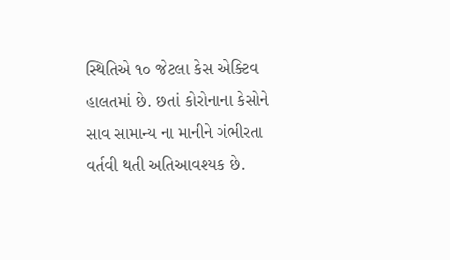સ્થિતિએ ૧૦ જેટલા કેસ એક્ટિવ હાલતમાં છે. છતાં કોરોનાના કેસોને સાવ સામાન્ય ના માનીને ગંભીરતા વર્તવી થતી અતિઆવશ્યક છે.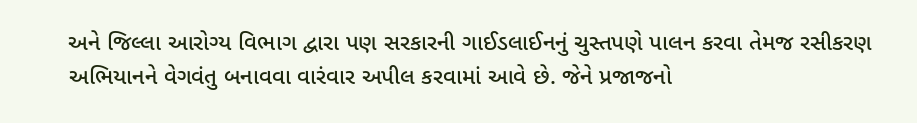અને જિલ્લા આરોગ્ય વિભાગ દ્વારા પણ સરકારની ગાઈડલાઈનનું ચુસ્તપણે પાલન કરવા તેમજ રસીકરણ અભિયાનને વેગવંતુ બનાવવા વારંવાર અપીલ કરવામાં આવે છે. જેને પ્રજાજનો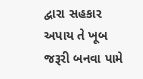દ્વારા સહકાર અપાય તે ખૂબ જરૂરી બનવા પામે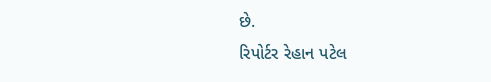છે.
રિપોર્ટર રેહાન પટેલ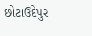છોટાઉદેપુર